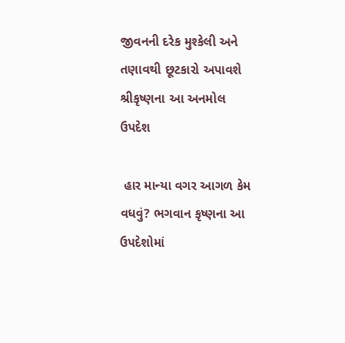જીવનની દરેક મુશ્કેલી અને તણાવથી છૂટકારો અપાવશે શ્રીકૃષ્ણના આ અનમોલ ઉપદેશ

 હાર માન્યા વગર આગળ કેમ વધવું? ભગવાન કૃષ્ણના આ ઉપદેશોમાં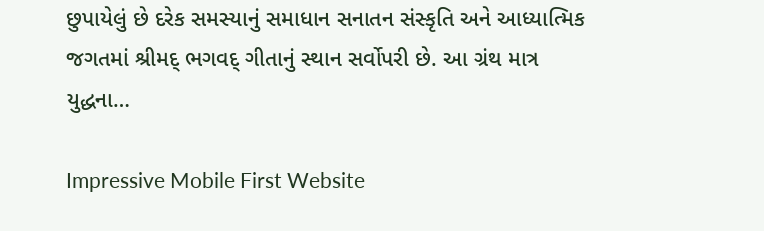છુપાયેલું છે દરેક સમસ્યાનું સમાધાન સનાતન સંસ્કૃતિ અને આધ્યાત્મિક જગતમાં શ્રીમદ્ ભગવદ્ ગીતાનું સ્થાન સર્વોપરી છે. આ ગ્રંથ માત્ર યુદ્ધના…

Impressive Mobile First Website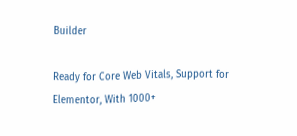Builder

Ready for Core Web Vitals, Support for Elementor, With 1000+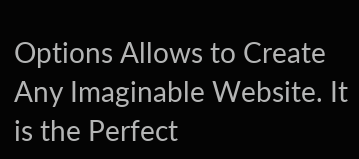Options Allows to Create Any Imaginable Website. It is the Perfect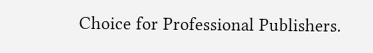Choice for Professional Publishers.